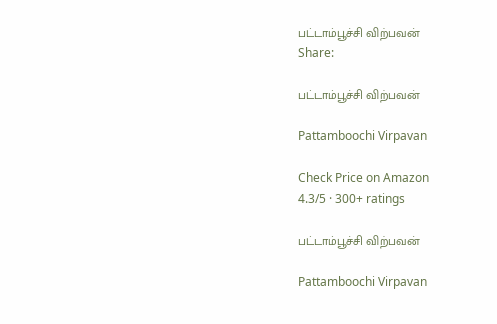பட்டாம்பூச்சி விற்பவன்
Share:

பட்டாம்பூச்சி விற்பவன்

Pattamboochi Virpavan

Check Price on Amazon
4.3/5 · 300+ ratings

பட்டாம்பூச்சி விற்பவன்

Pattamboochi Virpavan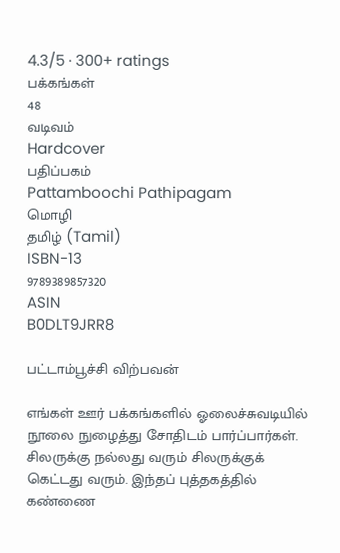4.3/5 · 300+ ratings
பக்கங்கள்
48
வடிவம்
Hardcover
பதிப்பகம்
Pattamboochi Pathipagam
மொழி
தமிழ் (Tamil)
ISBN-13
9789389857320
ASIN
B0DLT9JRR8

பட்டாம்பூச்சி விற்பவன்

எங்கள் ஊர் பக்கங்களில் ஓலைச்சுவடியில் நூலை நுழைத்து சோதிடம் பார்ப்பார்கள். சிலருக்கு நல்லது வரும் சிலருக்குக் கெட்டது வரும். இந்தப் புத்தகத்தில் கண்ணை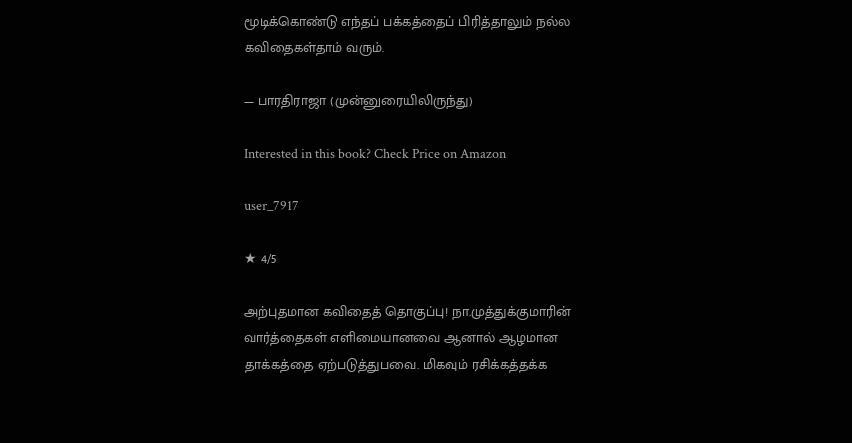மூடிக்கொண்டு எந்தப் பக்கத்தைப் பிரித்தாலும் நல்ல கவிதைகள்தாம் வரும்.

— பாரதிராஜா (முன்னுரையிலிருந்து)

Interested in this book? Check Price on Amazon

user_7917

★ 4/5

அற்புதமான கவிதைத் தொகுப்பு! நா.முத்துக்குமாரின் வார்த்தைகள் எளிமையானவை ஆனால் ஆழமான தாக்கத்தை ஏற்படுத்துபவை. மிகவும் ரசிக்கத்தக்க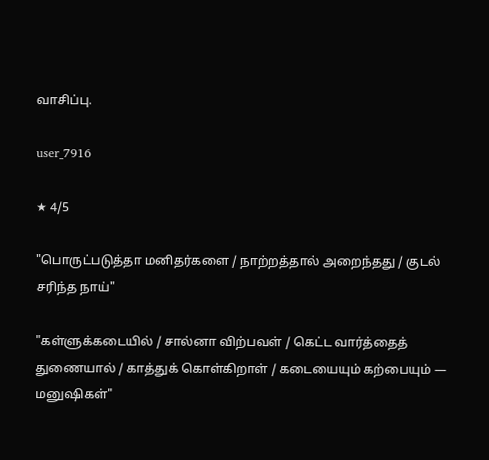வாசிப்பு.

user_7916

★ 4/5

"பொருட்படுத்தா மனிதர்களை / நாற்றத்தால் அறைந்தது / குடல் சரிந்த நாய்"

"கள்ளுக்கடையில் / சால்னா விற்பவள் / கெட்ட வார்த்தைத் துணையால் / காத்துக் கொள்கிறாள் / கடையையும் கற்பையும் — மனுஷிகள்"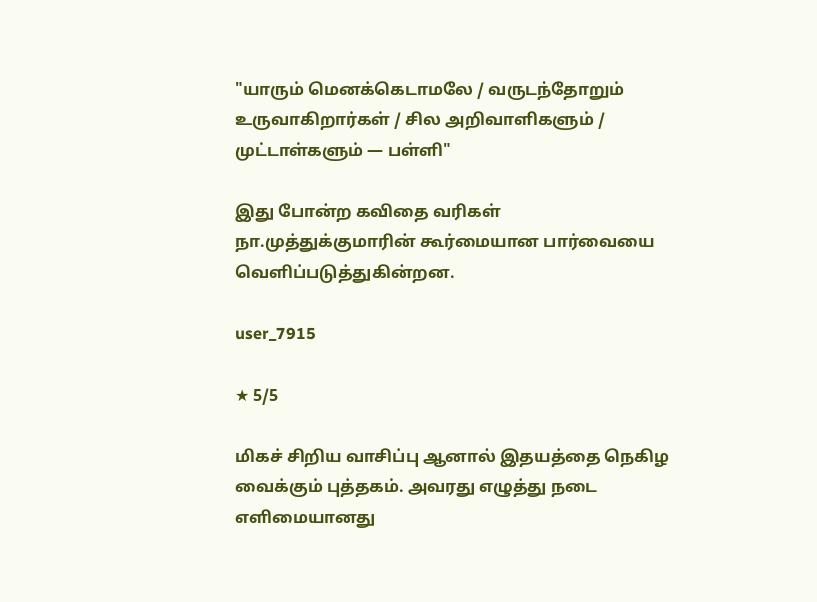"யாரும் மெனக்கெடாமலே / வருடந்தோறும் உருவாகிறார்கள் / சில அறிவாளிகளும் / முட்டாள்களும் — பள்ளி"

இது போன்ற கவிதை வரிகள் நா.முத்துக்குமாரின் கூர்மையான பார்வையை வெளிப்படுத்துகின்றன.

user_7915

★ 5/5

மிகச் சிறிய வாசிப்பு ஆனால் இதயத்தை நெகிழ வைக்கும் புத்தகம். அவரது எழுத்து நடை எளிமையானது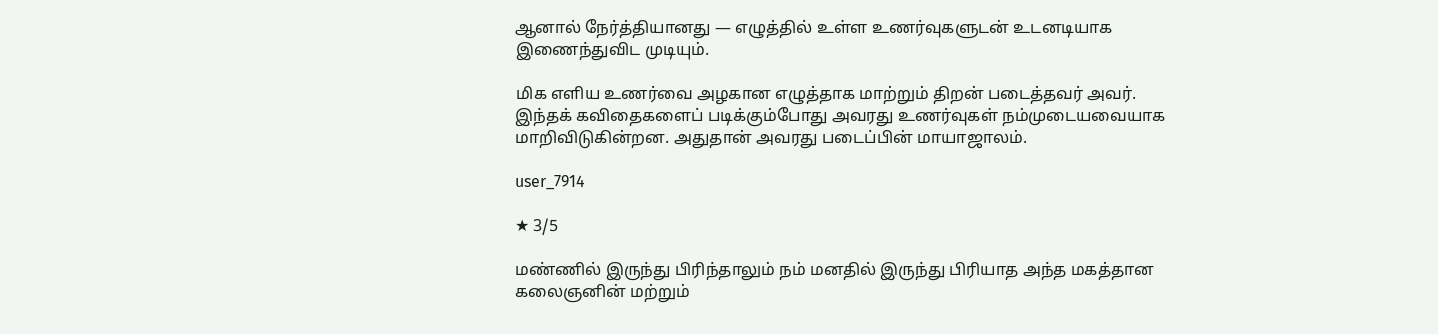ஆனால் நேர்த்தியானது — எழுத்தில் உள்ள உணர்வுகளுடன் உடனடியாக இணைந்துவிட முடியும்.

மிக எளிய உணர்வை அழகான எழுத்தாக மாற்றும் திறன் படைத்தவர் அவர். இந்தக் கவிதைகளைப் படிக்கும்போது அவரது உணர்வுகள் நம்முடையவையாக மாறிவிடுகின்றன. அதுதான் அவரது படைப்பின் மாயாஜாலம்.

user_7914

★ 3/5

மண்ணில் இருந்து பிரிந்தாலும் நம் மனதில் இருந்து பிரியாத அந்த மகத்தான கலைஞனின் மற்றும்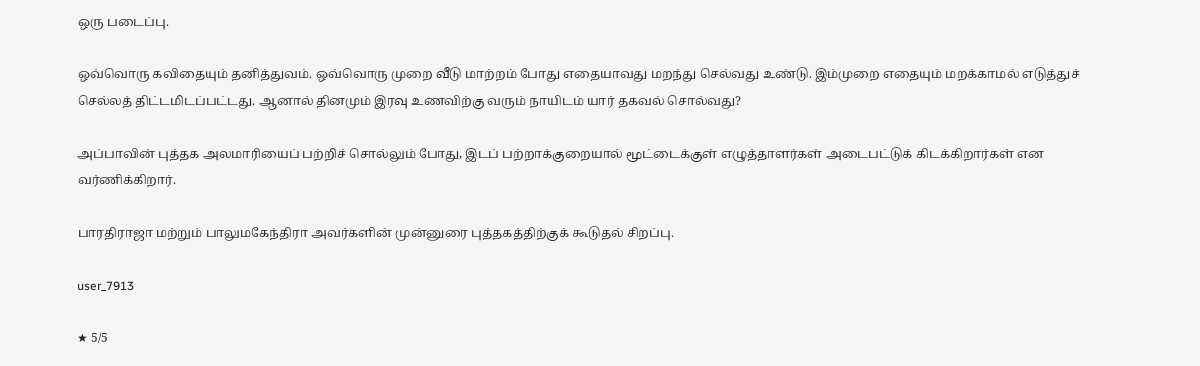ஒரு படைப்பு.

ஒவ்வொரு கவிதையும் தனித்துவம். ஒவ்வொரு முறை வீடு மாற்றம் போது எதையாவது மறந்து செல்வது உண்டு. இம்முறை எதையும் மறக்காமல் எடுத்துச் செல்லத் திட்டமிடப்பட்டது. ஆனால் தினமும் இரவு உணவிற்கு வரும் நாயிடம் யார் தகவல் சொல்வது?

அப்பாவின் புத்தக அலமாரியைப் பற்றிச் சொல்லும் போது, இடப் பற்றாக்குறையால் மூட்டைக்குள் எழுத்தாளர்கள் அடைபட்டுக் கிடக்கிறார்கள் என வர்ணிக்கிறார்.

பாரதிராஜா மற்றும் பாலுமகேந்திரா அவர்களின் முன்னுரை புத்தகத்திற்குக் கூடுதல் சிறப்பு.

user_7913

★ 5/5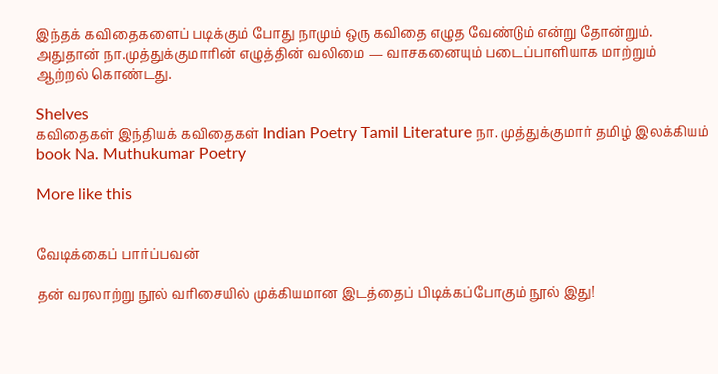இந்தக் கவிதைகளைப் படிக்கும் போது நாமும் ஒரு கவிதை எழுத வேண்டும் என்று தோன்றும். அதுதான் நா.முத்துக்குமாரின் எழுத்தின் வலிமை — வாசகனையும் படைப்பாளியாக மாற்றும் ஆற்றல் கொண்டது.

Shelves
கவிதைகள் இந்தியக் கவிதைகள் Indian Poetry Tamil Literature நா. முத்துக்குமார் தமிழ் இலக்கியம் book Na. Muthukumar Poetry

More like this


வேடிக்கைப் பார்ப்பவன்

தன் வரலாற்று நூல் வரிசையில் முக்கியமான இடத்தைப் பிடிக்கப்போகும் நூல் இது!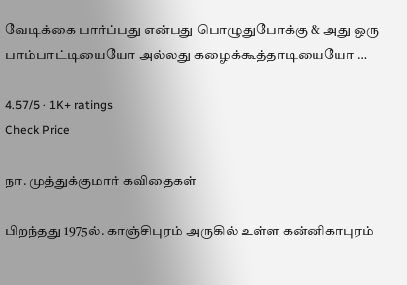வேடிக்கை பார்ப்பது என்பது பொழுதுபோக்கு & அது ஒரு பாம்பாட்டியையோ அல்லது கழைக்கூத்தாடியையோ …

4.57/5 · 1K+ ratings
Check Price

நா. முத்துக்குமார் கவிதைகள்

பிறந்தது 1975ல். காஞ்சிபுரம் அருகில் உள்ள கன்னிகாபுரம்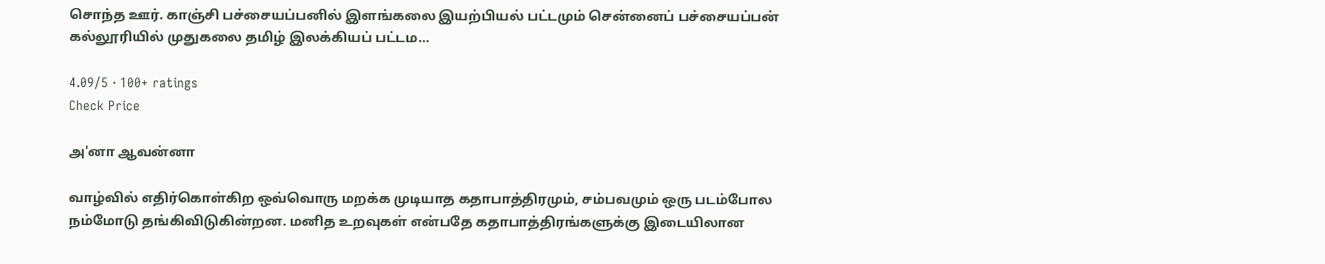சொந்த ஊர். காஞ்சி பச்சையப்பனில் இளங்கலை இயற்பியல் பட்டமும் சென்னைப் பச்சையப்பன் கல்லூரியில் முதுகலை தமிழ் இலக்கியப் பட்டம…

4.09/5 · 100+ ratings
Check Price

அ'னா ஆவன்னா

வாழ்வில் எதிர்கொள்கிற ஒவ்வொரு மறக்க முடியாத கதாபாத்திரமும், சம்பவமும் ஒரு படம்போல நம்மோடு தங்கிவிடுகின்றன. மனித உறவுகள் என்பதே கதாபாத்திரங்களுக்கு இடையிலான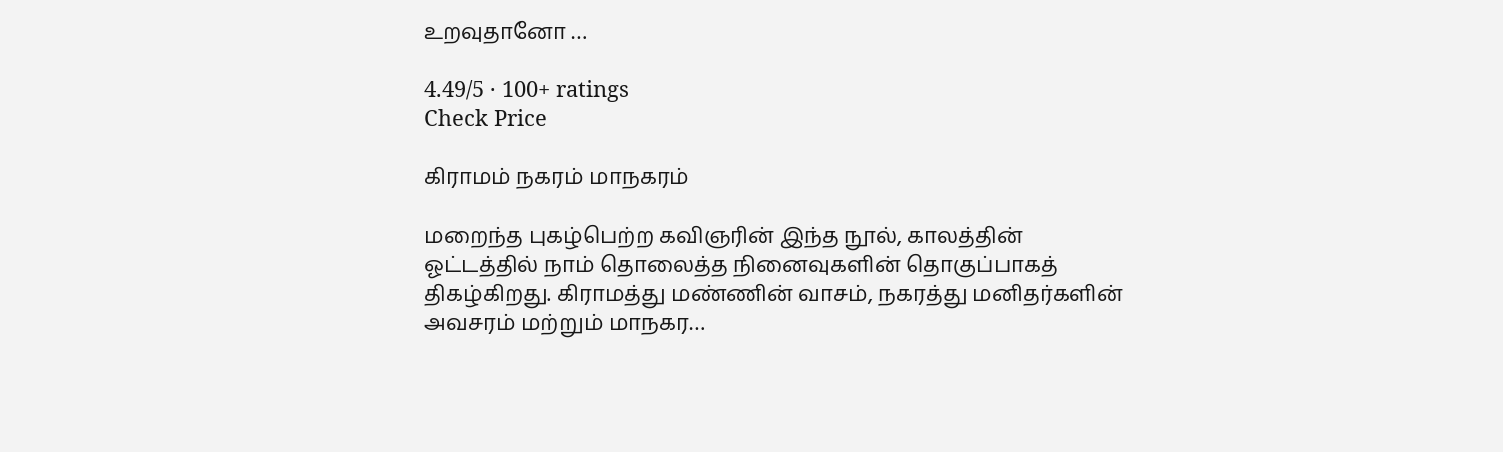உறவுதானோ …

4.49/5 · 100+ ratings
Check Price

கிராமம் நகரம் மாநகரம்

மறைந்த புகழ்பெற்ற கவிஞரின் இந்த நூல், காலத்தின் ஓட்டத்தில் நாம் தொலைத்த நினைவுகளின் தொகுப்பாகத் திகழ்கிறது. கிராமத்து மண்ணின் வாசம், நகரத்து மனிதர்களின் அவசரம் மற்றும் மாநகர…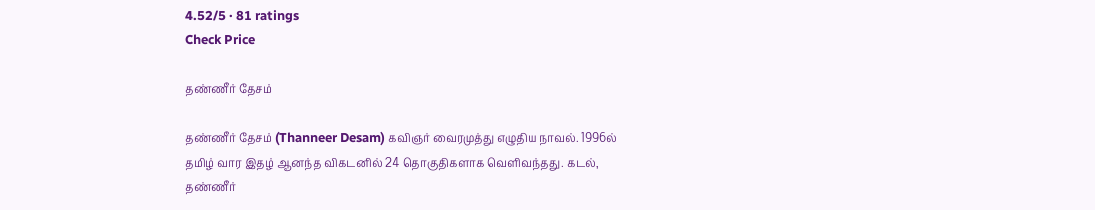4.52/5 · 81 ratings
Check Price

தண்ணீர் தேசம்

தண்ணீர் தேசம் (Thanneer Desam) கவிஞர் வைரமுத்து எழுதிய நாவல். 1996ல் தமிழ் வார இதழ் ஆனந்த விகடனில் 24 தொகுதிகளாக வெளிவந்தது. கடல், தண்ணீர்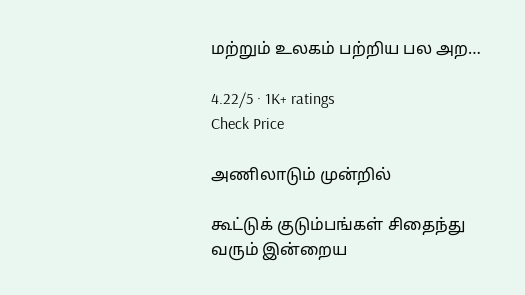மற்றும் உலகம் பற்றிய பல அற…

4.22/5 · 1K+ ratings
Check Price

அணிலாடும் முன்றில்

கூட்டுக் குடும்பங்கள் சிதைந்து வரும் இன்றைய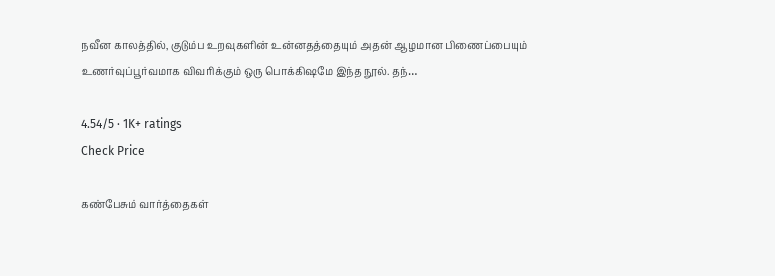நவீன காலத்தில், குடும்ப உறவுகளின் உன்னதத்தையும் அதன் ஆழமான பிணைப்பையும் உணர்வுப்பூர்வமாக விவரிக்கும் ஒரு பொக்கிஷமே இந்த நூல். தந்…

4.54/5 · 1K+ ratings
Check Price

கண்பேசும் வார்த்தைகள்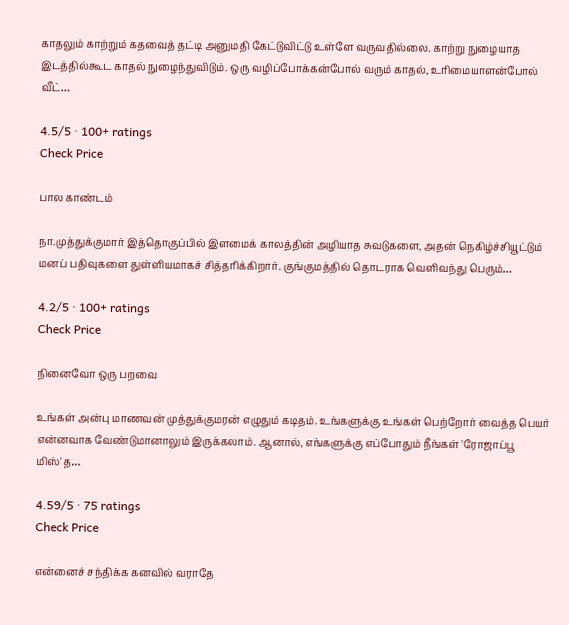காதலும் காற்றும் கதவைத் தட்டி அனுமதி கேட்டுவிட்டு உள்ளே வருவதில்லை. காற்று நுழையாத இடத்தில்கூட காதல் நுழைந்துவிடும். ஒரு வழிப்போக்கன்போல் வரும் காதல், உரிமையாளன்போல் வீட்…

4.5/5 · 100+ ratings
Check Price

பால காண்டம்

நா.முத்துக்குமார் இத்தொகுப்பில் இளமைக் காலத்தின் அழியாத சுவடுகளை, அதன் நெகிழ்ச்சியூட்டும் மனப் பதிவுகளை துள்ளியமாகச் சித்தரிக்கிறார். குங்குமத்தில் தொடராக வெளிவந்து பெரும்…

4.2/5 · 100+ ratings
Check Price

நினைவோ ஒரு பறவை

உங்கள் அன்பு மாணவன் முத்துக்குமரன் எழுதும் கடிதம். உங்களுக்கு உங்கள் பெற்றோர் வைத்த பெயர் என்னவாக வேண்டுமானாலும் இருக்கலாம். ஆனால், எங்களுக்கு எப்போதும் நீங்கள் 'ரோஜாப்பூ மிஸ்'த…

4.59/5 · 75 ratings
Check Price

என்னைச் சந்திக்க கனவில் வராதே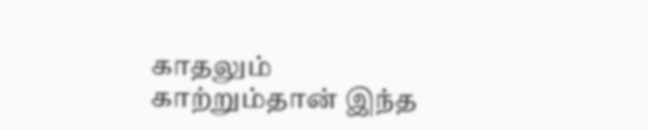காதலும் காற்றும்தான் இந்த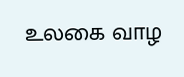உலகை வாழ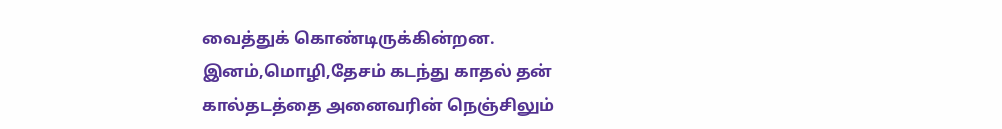வைத்துக் கொண்டிருக்கின்றன. இனம்,மொழி,தேசம் கடந்து காதல் தன் கால்தடத்தை அனைவரின் நெஞ்சிலும்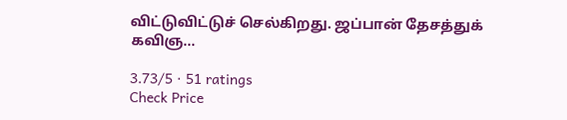விட்டுவிட்டுச் செல்கிறது. ஜப்பான் தேசத்துக் கவிஞ…

3.73/5 · 51 ratings
Check Price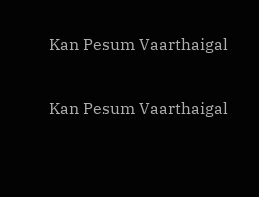Kan Pesum Vaarthaigal

Kan Pesum Vaarthaigal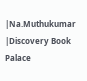|Na.Muthukumar |Discovery Book Palace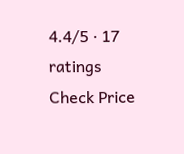4.4/5 · 17 ratings
Check Price